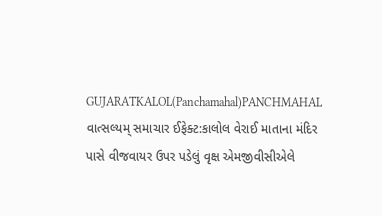GUJARATKALOL(Panchamahal)PANCHMAHAL
વાત્સલ્યમ્ સમાચાર ઈફેક્ટ:કાલોલ વેરાઈ માતાના મંદિર પાસે વીજવાયર ઉપર પડેલું વૃક્ષ એમજીવીસીએલે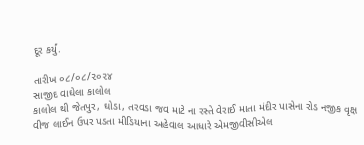દૂર કર્યું.

તારીખ ૦૮/૦૮/૨૦૨૪
સાજીદ વાઘેલા કાલોલ
કાલોલ થી જેતપુર, ઘોડા, તરવડા જવ માટે ના રસ્તે વેરાઈ માતા મંદીર પાસેના રોડ નજીક વૃક્ષ વીજ લાઈન ઉપર પડતા મીડિયાના અહેવાલ આધારે એમજીવીસીએલ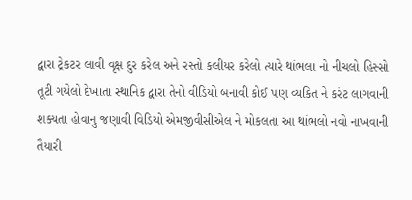દ્વારા ટ્રેકટર લાવી વૃક્ષ દુર કરેલ અને રસ્તો કલીયર કરેલો ત્યારે થાંભલા નો નીચલો હિસ્સો તૂટી ગયેલો દેખાતા સ્થાનિક દ્વારા તેનો વીડિયો બનાવી કોઈ પણ વ્યકિત ને કરંટ લાગવાની શક્યતા હોવાનુ જણાવી વિડિયો એમજીવીસીએલ ને મોકલતા આ થાંભલો નવો નાખવાની તૈયારી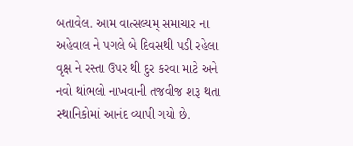બતાવેલ. આમ વાત્સલ્યમ્ સમાચાર ના અહેવાલ ને પગલે બે દિવસથી પડી રહેલા વૃક્ષ ને રસ્તા ઉપર થી દુર કરવા માટે અને નવો થાંભલો નાખવાની તજવીજ શરૂ થતા સ્થાનિકોમાં આનંદ વ્યાપી ગયો છે.